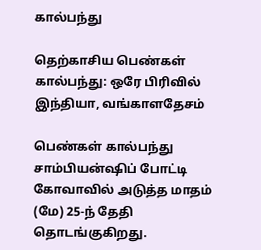கால்பந்து

தெற்காசிய பெண்கள் கால்பந்து: ஒரே பிரிவில் இந்தியா, வங்காளதேசம்

பெண்கள் கால்பந்து சாம்பியன்ஷிப் போட்டி கோவாவில் அடுத்த மாதம் (மே) 25-ந் தேதி தொடங்குகிறது.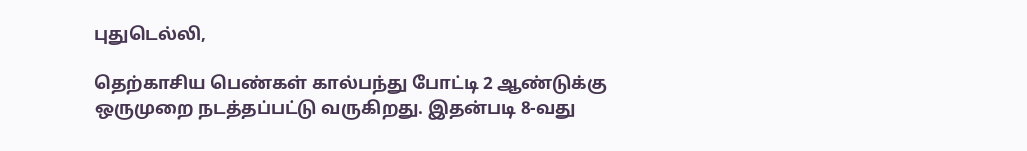புதுடெல்லி,

தெற்காசிய பெண்கள் கால்பந்து போட்டி 2 ஆண்டுக்கு ஒருமுறை நடத்தப்பட்டு வருகிறது. இதன்படி 8-வது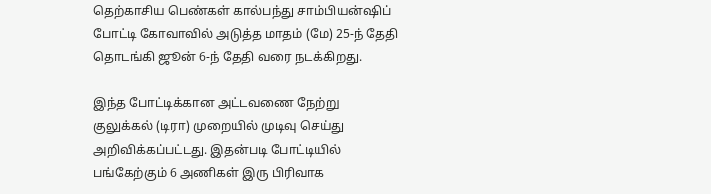தெற்காசிய பெண்கள் கால்பந்து சாம்பியன்ஷிப் போட்டி கோவாவில் அடுத்த மாதம் (மே) 25-ந் தேதி தொடங்கி ஜூன் 6-ந் தேதி வரை நடக்கிறது.

இந்த போட்டிக்கான அட்டவணை நேற்று குலுக்கல் (டிரா) முறையில் முடிவு செய்து அறிவிக்கப்பட்டது. இதன்படி போட்டியில் பங்கேற்கும் 6 அணிகள் இரு பிரிவாக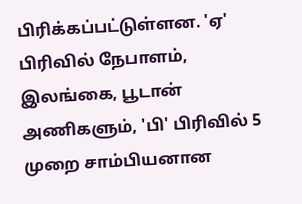பிரிக்கப்பட்டுள்ளன. 'ஏ' பிரிவில் நேபாளம், இலங்கை, பூடான் அணிகளும், 'பி' பிரிவில் 5 முறை சாம்பியனான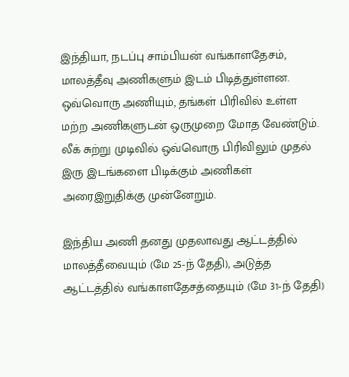இந்தியா, நடப்பு சாம்பியன் வங்காளதேசம், மாலத்தீவு அணிகளும் இடம் பிடித்துள்ளன. ஒவ்வொரு அணியும், தங்கள் பிரிவில் உள்ள மற்ற அணிகளுடன் ஒருமுறை மோத வேண்டும். லீக் சுற்று முடிவில் ஒவ்வொரு பிரிவிலும் முதல் இரு இடங்களை பிடிக்கும் அணிகள் அரைஇறுதிக்கு முன்னேறும்.

இந்திய அணி தனது முதலாவது ஆட்டத்தில் மாலத்தீவையும் (மே 25-ந் தேதி), அடுத்த ஆட்டத்தில் வங்காளதேசத்தையும் (மே 31-ந் தேதி)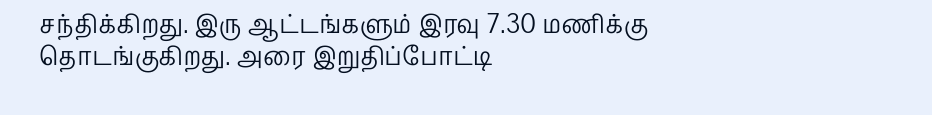சந்திக்கிறது. இரு ஆட்டங்களும் இரவு 7.30 மணிக்கு தொடங்குகிறது. அரை இறுதிப்போட்டி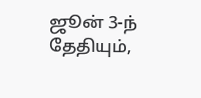ஜூன் 3-ந் தேதியும்,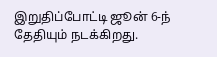இறுதிப்போட்டி ஜூன் 6-ந் தேதியும் நடக்கிறது.